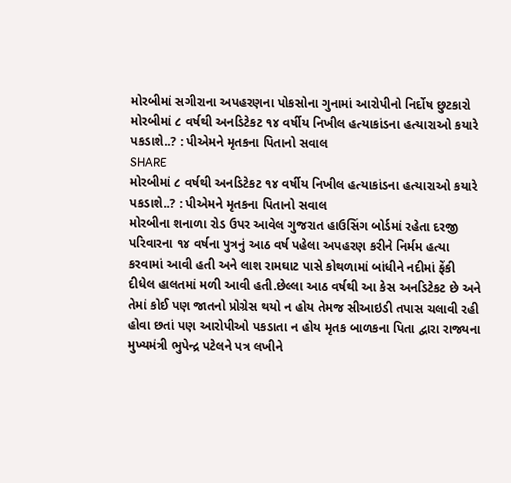મોરબીમાં સગીરાના અપહરણના પોકસોના ગુનામાં આરોપીનો નિર્દોષ છુટકારો
મોરબીમાં ૮ વર્ષથી અનડિટેકટ ૧૪ વર્ષીય નિખીલ હત્યાકાંડના હત્યારાઓ કયારે પકડાશે..? : પીએમને મૃતકના પિતાનો સવાલ
SHARE
મોરબીમાં ૮ વર્ષથી અનડિટેકટ ૧૪ વર્ષીય નિખીલ હત્યાકાંડના હત્યારાઓ કયારે પકડાશે..? : પીએમને મૃતકના પિતાનો સવાલ
મોરબીના શનાળા રોડ ઉપર આવેલ ગુજરાત હાઉસિંગ બોર્ડમાં રહેતા દરજી પરિવારના ૧૪ વર્ષના પુત્રનું આઠ વર્ષ પહેલા અપહરણ કરીને નિર્મમ હત્યા કરવામાં આવી હતી અને લાશ રામઘાટ પાસે કોથળામાં બાંધીને નદીમાં ફેંકી દીધેલ હાલતમાં મળી આવી હતી.છેલ્લા આઠ વર્ષથી આ કેસ અનડિટેકટ છે અને તેમાં કોઈ પણ જાતનો પ્રોગ્રેસ થયો ન હોય તેમજ સીઆઇડી તપાસ ચલાવી રહી હોવા છતાં પણ આરોપીઓ પકડાતા ન હોય મૃતક બાળકના પિતા દ્વારા રાજ્યના મુખ્યમંત્રી ભુપેન્દ્ર પટેલને પત્ર લખીને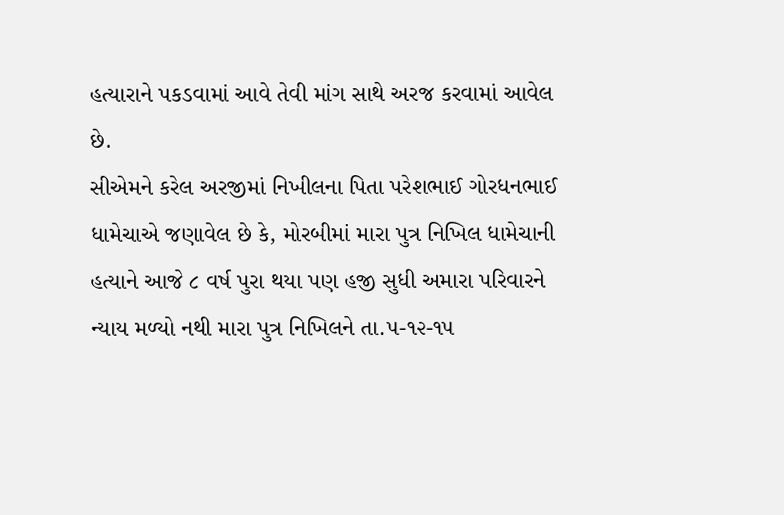હત્યારાને પકડવામાં આવે તેવી માંગ સાથે અરજ કરવામાં આવેલ છે.
સીએમને કરેલ અરજીમાં નિખીલના પિતા પરેશભાઈ ગોરધનભાઈ ધામેચાએ જણાવેલ છે કે, મોરબીમાં મારા પુત્ર નિખિલ ધામેચાની હત્યાને આજે ૮ વર્ષ પુરા થયા પણ હજી સુધી અમારા પરિવારને ન્યાય મળ્યો નથી મારા પુત્ર નિખિલને તા.૫-૧૨-૧૫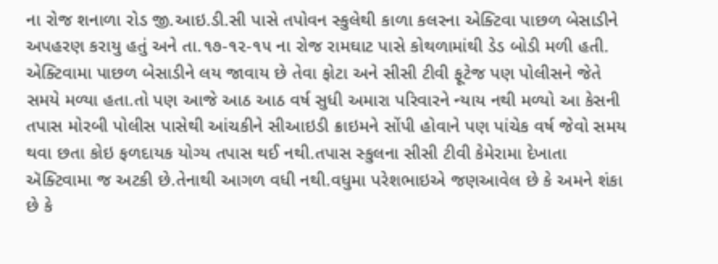ના રોજ શનાળા રોડ જી.આઇ.ડી.સી પાસે તપોવન સ્કુલેથી કાળા કલરના એક્ટિવા પાછળ બેસાડીને અપહરણ કરાયુ હતું અને તા.૧૭-૧૨-૧૫ ના રોજ રામઘાટ પાસે કોથળામાંથી ડેડ બોડી મળી હતી. એક્ટિવામા પાછળ બેસાડીને લય જાવાય છે તેવા ફોટા અને સીસી ટીવી ફૂટેજ પણ પોલીસને જેતે સમયે મળ્યા હતા.તો પણ આજે આઠ આઠ વર્ષ સુધી અમારા પરિવારને ન્યાય નથી મળ્યો આ કેસની તપાસ મોરબી પોલીસ પાસેથી આંચકીને સીઆઇડી ક્રાઇમને સોંપી હોવાને પણ પાંચેક વર્ષ જેવો સમય થવા છતા કોઇ ફળદાયક યોગ્ય તપાસ થઈ નથી.તપાસ સ્કુલના સીસી ટીવી કેમેરામા દેખાતા ઍક્ટિવામા જ અટકી છે.તેનાથી આગળ વધી નથી.વધુમા પરેશભાઇએ જણઆવેલ છે કે અમને શંકા છે કે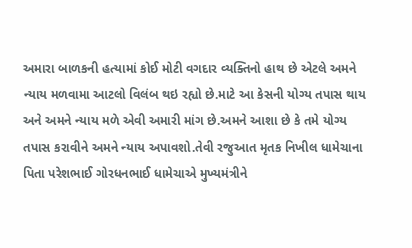અમારા બાળકની હત્યામાં કોઈ મોટી વગદાર વ્યક્તિનો હાથ છે એટલે અમને ન્યાય મળવામા આટલો વિલંબ થઇ રહ્યો છે.માટે આ કેસની યોગ્ય તપાસ થાય અને અમને ન્યાય મળે એવી અમારી માંગ છે.અમને આશા છે કે તમે યોગ્ય તપાસ કરાવીને અમને ન્યાય અપાવશો.તેવી રજુઆત મૃતક નિખીલ ધામેચાના પિતા પરેશભાઈ ગોરધનભાઈ ધામેચાએ મુખ્યમંત્રીને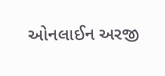ઓનલાઈન અરજી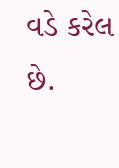વડે કરેલ છે.